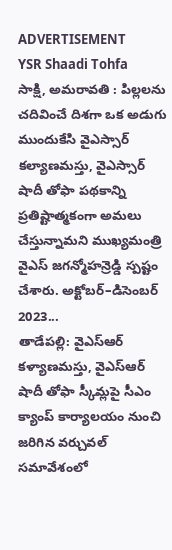ADVERTISEMENT
YSR Shaadi Tohfa
సాక్షి, అమరావతి : పిల్లలను చదివించే దిశగా ఒక అడుగు ముందుకేసి వైఎస్సార్ కల్యాణమస్తు, వైఎస్సార్ షాదీ తోఫా పథకాన్ని ప్రతిష్టాత్మకంగా అమలు చేస్తున్నామని ముఖ్యమంత్రి వైఎస్ జగన్మోహన్రెడ్డి స్పష్టం చేశారు. అక్టోబర్–డిసెంబర్ 2023...
తాడేపల్లి: వైఎస్ఆర్ కళ్యాణమస్తు, వైఎస్ఆర్ షాదీ తోఫా స్కీమ్లపై సీఎం క్యాంప్ కార్యాలయం నుంచి జరిగిన వర్చువల్ సమావేశంలో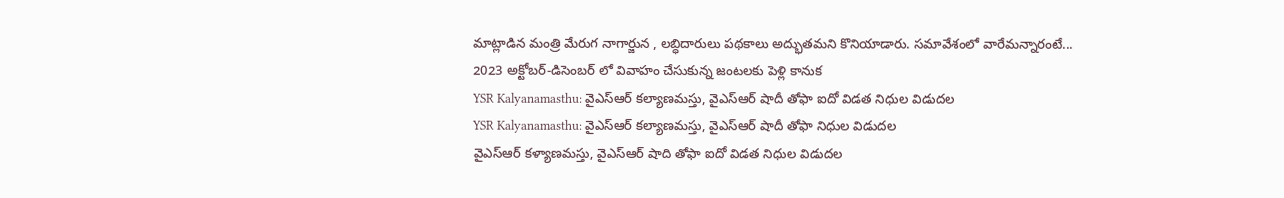మాట్లాడిన మంత్రి మేరుగ నాగార్జున , లబ్ధిదారులు పథకాలు అద్భుతమని కొనియాడారు. సమావేశంలో వారేమన్నారంటే...
2023 అక్టోబర్-డిసెంబర్ లో వివాహం చేసుకున్న జంటలకు పెళ్లి కానుక
YSR Kalyanamasthu: వైఎస్ఆర్ కల్యాణమస్తు, వైఎస్ఆర్ షాదీ తోఫా ఐదో విడత నిధుల విడుదల
YSR Kalyanamasthu: వైఎస్ఆర్ కల్యాణమస్తు, వైఎస్ఆర్ షాదీ తోఫా నిధుల విడుదల
వైఎస్ఆర్ కళ్యాణమస్తు, వైఎస్ఆర్ షాది తోఫా ఐదో విడత నిధుల విడుదల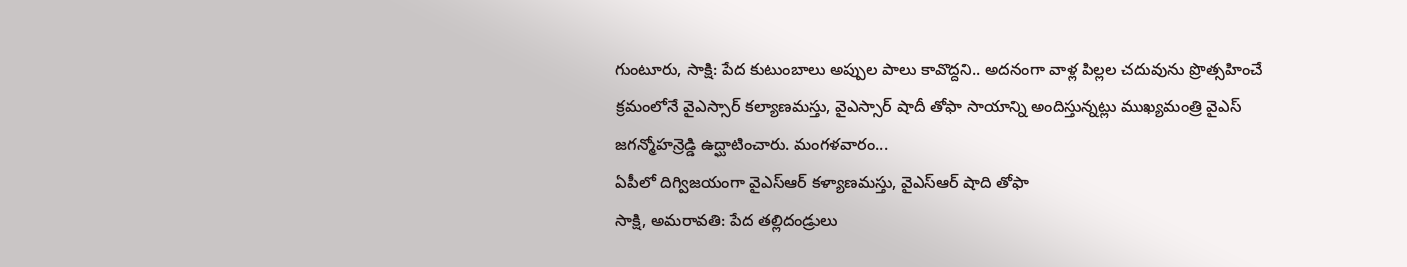గుంటూరు, సాక్షి: పేద కుటుంబాలు అప్పుల పాలు కావొద్దని.. అదనంగా వాళ్ల పిల్లల చదువును ప్రొత్సహించే క్రమంలోనే వైఎస్సార్ కల్యాణమస్తు, వైఎస్సార్ షాదీ తోఫా సాయాన్ని అందిస్తున్నట్లు ముఖ్యమంత్రి వైఎస్ జగన్మోహన్రెడ్డి ఉద్ఘాటించారు. మంగళవారం...
ఏపీలో దిగ్విజయంగా వైఎస్ఆర్ కళ్యాణమస్తు, వైఎస్ఆర్ షాది తోఫా
సాక్షి, అమరావతి: పేద తల్లిదండ్రులు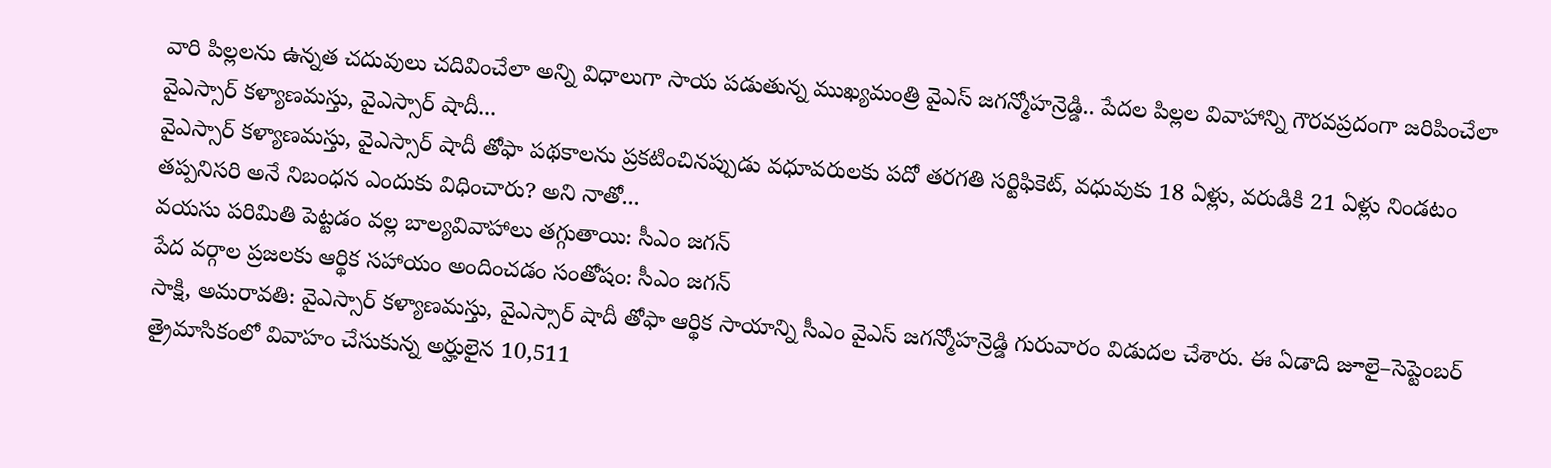వారి పిల్లలను ఉన్నత చదువులు చదివించేలా అన్ని విధాలుగా సాయ పడుతున్న ముఖ్యమంత్రి వైఎస్ జగన్మోహన్రెడ్డి.. పేదల పిల్లల వివాహాన్ని గౌరవప్రదంగా జరిపించేలా వైఎస్సార్ కళ్యాణమస్తు, వైఎస్సార్ షాదీ...
వైఎస్సార్ కళ్యాణమస్తు, వైఎస్సార్ షాదీ తోఫా పథకాలను ప్రకటించినప్పుడు వధూవరులకు పదో తరగతి సర్టిఫికెట్, వధువుకు 18 ఏళ్లు, వరుడికి 21 ఏళ్లు నిండటం తప్పనిసరి అనే నిబంధన ఎందుకు విధించారు? అని నాతో...
వయసు పరిమితి పెట్టడం వల్ల బాల్యవివాహాలు తగ్గుతాయి: సీఎం జగన్
పేద వర్గాల ప్రజలకు ఆర్థిక సహాయం అందించడం సంతోషం: సీఎం జగన్
సాక్షి, అమరావతి: వైఎస్సార్ కళ్యాణమస్తు, వైఎస్సార్ షాదీ తోఫా ఆర్థిక సాయాన్ని సీఎం వైఎస్ జగన్మోహన్రెడ్డి గురువారం విడుదల చేశారు. ఈ ఏడాది జూలై–సెప్టెంబర్ త్రైమాసికంలో వివాహం చేసుకున్న అర్హులైన 10,511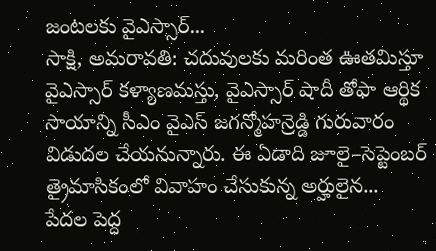జంటలకు వైఎస్సార్...
సాక్షి, అమరావతి: చదువులకు మరింత ఊతమిస్తూ వైఎస్సార్ కళ్యాణమస్తు, వైఎస్సార్ షాదీ తోఫా ఆర్థిక సాయాన్ని సీఎం వైఎస్ జగన్మోహన్రెడ్డి గురువారం విడుదల చేయనున్నారు. ఈ ఏడాది జూలై–సెప్టెంబర్ త్రైమాసికంలో వివాహం చేసుకున్న అర్హులైన...
పేదల పెద్ద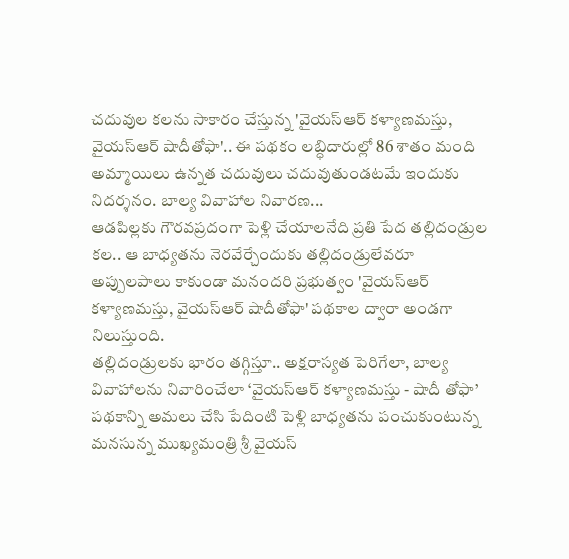చదువుల కలను సాకారం చేస్తున్న 'వైయస్ఆర్ కళ్యాణమస్తు, వైయస్ఆర్ షాదీతోఫా'.. ఈ పథకం లబ్ధిదారుల్లో 86 శాతం మంది అమ్మాయిలు ఉన్నత చదువులు చదువుతుండటమే ఇందుకు నిదర్శనం. బాల్య వివాహాల నివారణ...
ఆడపిల్లకు గౌరవప్రదంగా పెళ్లి చేయాలనేది ప్రతి పేద తల్లిదండ్రుల కల.. ఆ బాధ్యతను నెరవేర్చేందుకు తల్లిదండ్రులేవరూ అప్పులపాలు కాకుండా మనందరి ప్రభుత్వం 'వైయస్ఆర్ కళ్యాణమస్తు, వైయస్ఆర్ షాదీతోఫా' పథకాల ద్వారా అండగా నిలుస్తుంది.
తల్లిదండ్రులకు భారం తగ్గిస్తూ.. అక్షరాస్యత పెరిగేలా, బాల్య వివాహాలను నివారించేలా ‘వైయస్ఆర్ కళ్యాణమస్తు - షాదీ తోఫా’ పథకాన్ని అమలు చేసి పేదింటి పెళ్లి బాధ్యతను పంచుకుంటున్న మనసున్న ముఖ్యమంత్రి శ్రీ వైయస్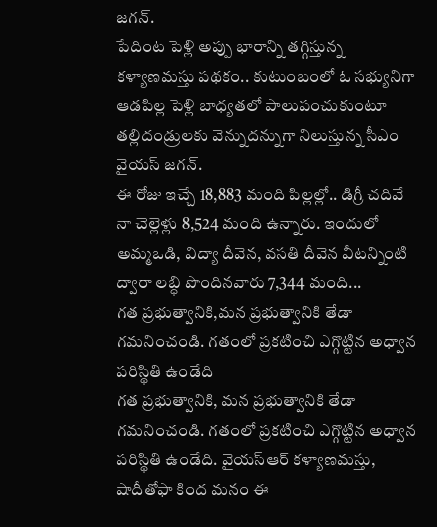జగన్.
పేదింట పెళ్లి అప్పు భారాన్ని తగ్గిస్తున్న కళ్యాణమస్తు పథకం.. కుటుంబంలో ఓ సభ్యునిగా ఆడపిల్ల పెళ్లి బాధ్యతలో పాలుపంచుకుంటూ తల్లిదండ్రులకు వెన్నుదన్నుగా నిలుస్తున్న సీఎం వైయస్ జగన్.
ఈ రోజు ఇచ్చే 18,883 మంది పిల్లల్లో.. డిగ్రీ చదివే నా చెల్లెళ్లు 8,524 మంది ఉన్నారు. ఇందులో అమ్మఒడి, విద్యా దీవెన, వసతి దీవెన వీటన్నింటి ద్వారా లబ్ధి పొందినవారు 7,344 మంది...
గత ప్రభుత్వానికి,మన ప్రభుత్వానికి తేడా గమనించండి. గతంలో ప్రకటించి ఎగ్గొట్టిన అధ్వాన పరిస్థితి ఉండేది
గత ప్రభుత్వానికి, మన ప్రభుత్వానికి తేడా గమనించండి. గతంలో ప్రకటించి ఎగ్గొట్టిన అధ్వాన పరిస్థితి ఉండేది. వైయస్ఆర్ కళ్యాణమస్తు, షాదీతోఫా కింద మనం ఈ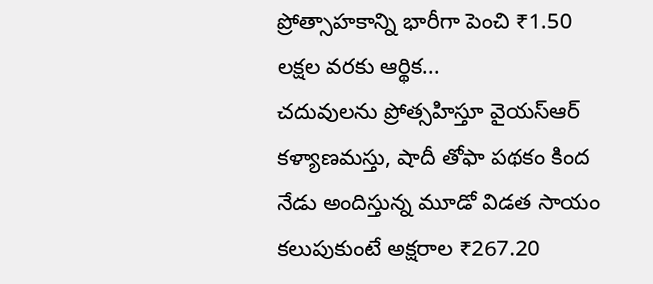ప్రోత్సాహకాన్ని భారీగా పెంచి ₹1.50 లక్షల వరకు ఆర్థిక...
చదువులను ప్రోత్సహిస్తూ వైయస్ఆర్ కళ్యాణమస్తు, షాదీ తోఫా పథకం కింద నేడు అందిస్తున్న మూడో విడత సాయం కలుపుకుంటే అక్షరాల ₹267.20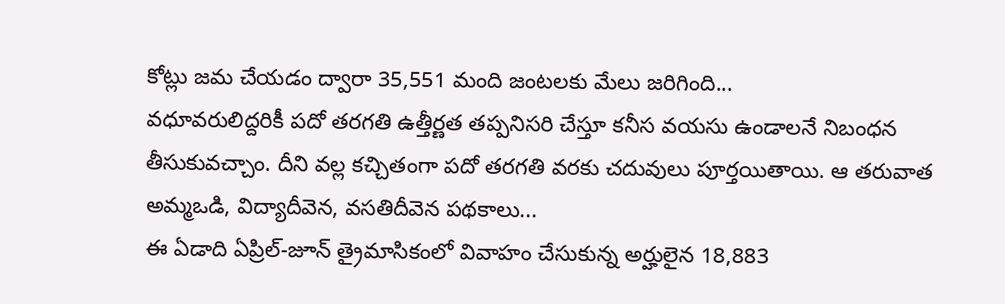కోట్లు జమ చేయడం ద్వారా 35,551 మంది జంటలకు మేలు జరిగింది...
వధూవరులిద్దరికీ పదో తరగతి ఉత్తీర్ణత తప్పనిసరి చేస్తూ కనీస వయసు ఉండాలనే నిబంధన తీసుకువచ్చాం. దీని వల్ల కచ్చితంగా పదో తరగతి వరకు చదువులు పూర్తయితాయి. ఆ తరువాత అమ్మఒడి, విద్యాదీవెన, వసతిదీవెన పథకాలు...
ఈ ఏడాది ఏప్రిల్-జూన్ త్రైమాసికంలో వివాహం చేసుకున్న అర్హులైన 18,883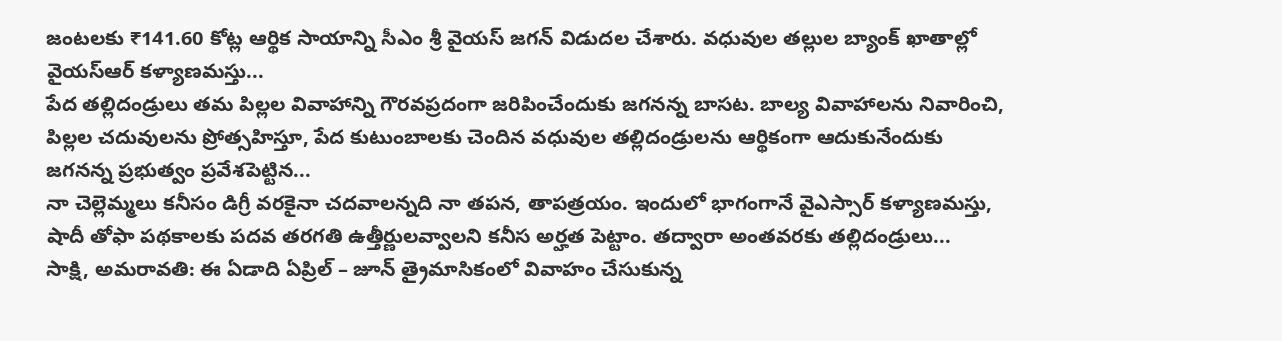జంటలకు ₹141.60 కోట్ల ఆర్థిక సాయాన్ని సీఎం శ్రీ వైయస్ జగన్ విడుదల చేశారు. వధువుల తల్లుల బ్యాంక్ ఖాతాల్లో వైయస్ఆర్ కళ్యాణమస్తు...
పేద తల్లిదండ్రులు తమ పిల్లల వివాహాన్ని గౌరవప్రదంగా జరిపించేందుకు జగనన్న బాసట. బాల్య వివాహాలను నివారించి, పిల్లల చదువులను ప్రోత్సహిస్తూ, పేద కుటుంబాలకు చెందిన వధువుల తల్లిదండ్రులను ఆర్థికంగా ఆదుకునేందుకు జగనన్న ప్రభుత్వం ప్రవేశపెట్టిన...
నా చెల్లెమ్మలు కనీసం డిగ్రీ వరకైనా చదవాలన్నది నా తపన, తాపత్రయం. ఇందులో భాగంగానే వైఎస్సార్ కళ్యాణమస్తు, షాదీ తోఫా పథకాలకు పదవ తరగతి ఉత్తీర్ణులవ్వాలని కనీస అర్హత పెట్టాం. తద్వారా అంతవరకు తల్లిదండ్రులు...
సాక్షి, అమరావతి: ఈ ఏడాది ఏప్రిల్ – జూన్ త్రైమాసికంలో వివాహం చేసుకున్న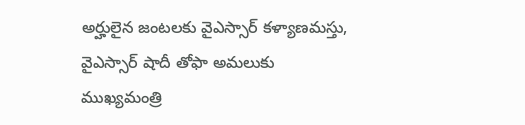అర్హులైన జంటలకు వైఎస్సార్ కళ్యాణమస్తు, వైఎస్సార్ షాదీ తోఫా అమలుకు ముఖ్యమంత్రి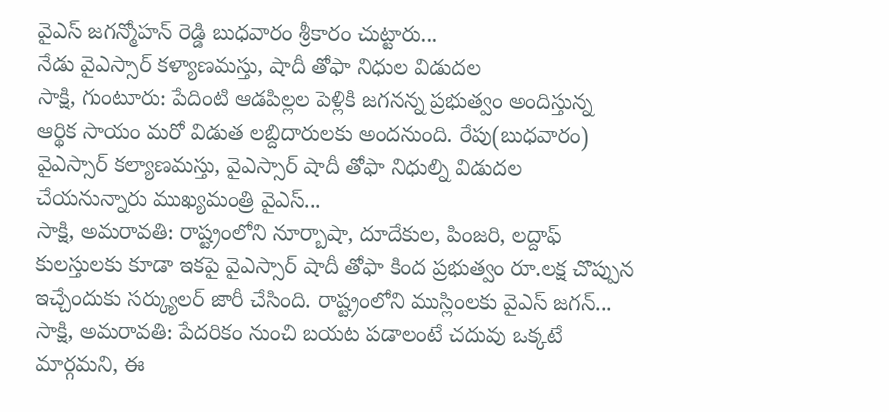వైఎస్ జగన్మోహన్ రెడ్డి బుధవారం శ్రీకారం చుట్టారు...
నేడు వైఎస్సార్ కళ్యాణమస్తు, షాదీ తోఫా నిధుల విడుదల
సాక్షి, గుంటూరు: పేదింటి ఆడపిల్లల పెళ్లికి జగనన్న ప్రభుత్వం అందిస్తున్న ఆర్థిక సాయం మరో విడుత లబ్దిదారులకు అందనుంది. రేపు(బుధవారం) వైఎస్సార్ కల్యాణమస్తు, వైఎస్సార్ షాదీ తోఫా నిధుల్ని విడుదల చేయనున్నారు ముఖ్యమంత్రి వైఎస్...
సాక్షి, అమరావతి: రాష్ట్రంలోని నూర్బాషా, దూదేకుల, పింజరి, లద్దాఫ్ కులస్తులకు కూడా ఇకపై వైఎస్సార్ షాదీ తోఫా కింద ప్రభుత్వం రూ.లక్ష చొప్పున ఇచ్చేందుకు సర్క్యులర్ జారీ చేసింది. రాష్ట్రంలోని ముస్లింలకు వైఎస్ జగన్...
సాక్షి, అమరావతి: పేదరికం నుంచి బయట పడాలంటే చదువు ఒక్కటే మార్గమని, ఈ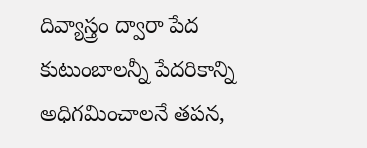దివ్యాస్త్రం ద్వారా పేద కుటుంబాలన్నీ పేదరికాన్ని అధిగమించాలనే తపన,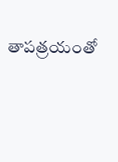తాపత్రయంతో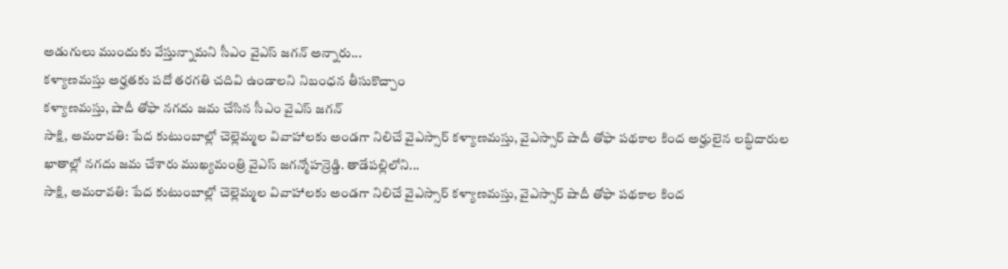అడుగులు ముందుకు వేస్తున్నామని సీఎం వైఎస్ జగన్ అన్నారు...
కళ్యాణమస్తు అర్హతకు పదో తరగతి చదివి ఉండాలని నిబంధన తీసుకొచ్చాం
కళ్యాణమస్తు, షాదీ తోఫా నగదు జమ చేసిన సీఎం వైఎస్ జగన్
సాక్షి, అమరావతి: పేద కుటుంబాల్లో చెల్లెమ్మల వివాహాలకు అండగా నిలిచే వైఎస్సార్ కళ్యాణమస్తు, వైఎస్సార్ షాదీ తోఫా పథకాల కింద అర్హులైన లబ్ధిదారుల ఖాతాల్లో నగదు జమ చేశారు ముఖ్యమంత్రి వైఎస్ జగన్మోహన్రెడ్డి. తాడేపల్లిలోని...
సాక్షి, అమరావతి: పేద కుటుంబాల్లో చెల్లెమ్మల వివాహాలకు అండగా నిలిచే వైఎస్సార్ కళ్యాణమస్తు, వైఎస్సార్ షాదీ తోఫా పథకాల కింద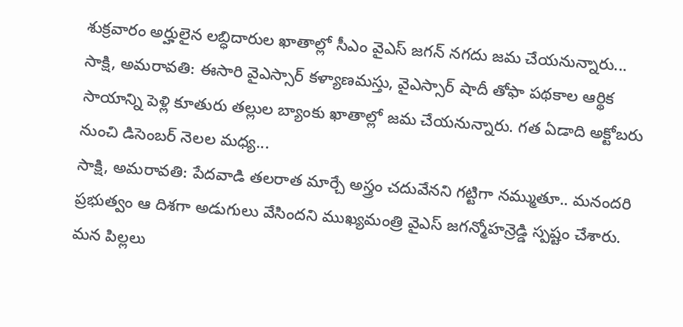శుక్రవారం అర్హులైన లబ్ధిదారుల ఖాతాల్లో సీఎం వైఎస్ జగన్ నగదు జమ చేయనున్నారు...
సాక్షి, అమరావతి: ఈసారి వైఎస్సార్ కళ్యాణమస్తు, వైఎస్సార్ షాదీ తోఫా పథకాల ఆర్థిక సాయాన్ని పెళ్లి కూతురు తల్లుల బ్యాంకు ఖాతాల్లో జమ చేయనున్నారు. గత ఏడాది అక్టోబరు నుంచి డిసెంబర్ నెలల మధ్య...
సాక్షి, అమరావతి: పేదవాడి తలరాత మార్చే అస్త్రం చదువేనని గట్టిగా నమ్ముతూ.. మనందరి ప్రభుత్వం ఆ దిశగా అడుగులు వేసిందని ముఖ్యమంత్రి వైఎస్ జగన్మోహన్రెడ్డి స్పష్టం చేశారు. మన పిల్లలు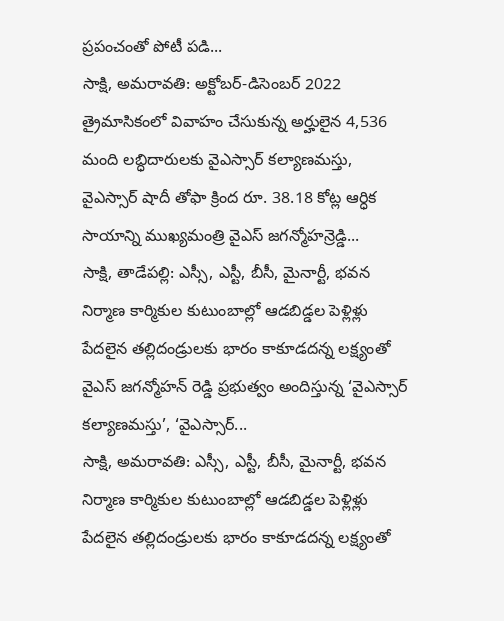ప్రపంచంతో పోటీ పడి...
సాక్షి, అమరావతి: అక్టోబర్-డిసెంబర్ 2022 త్రైమాసికంలో వివాహం చేసుకున్న అర్హులైన 4,536 మంది లబ్ధిదారులకు వైఎస్సార్ కల్యాణమస్తు, వైఎస్సార్ షాదీ తోఫా క్రింద రూ. 38.18 కోట్ల ఆర్ధిక సాయాన్ని ముఖ్యమంత్రి వైఎస్ జగన్మోహన్రెడ్డి...
సాక్షి, తాడేపల్లి: ఎస్సీ, ఎస్టీ, బీసీ, మైనార్టీ, భవన నిర్మాణ కార్మికుల కుటుంబాల్లో ఆడబిడ్డల పెళ్లిళ్లు పేదలైన తల్లిదండ్రులకు భారం కాకూడదన్న లక్ష్యంతో వైఎస్ జగన్మోహన్ రెడ్డి ప్రభుత్వం అందిస్తున్న ‘వైఎస్సార్ కల్యాణమస్తు’, ‘వైఎస్సార్...
సాక్షి, అమరావతి: ఎస్సీ, ఎస్టీ, బీసీ, మైనార్టీ, భవన నిర్మాణ కార్మికుల కుటుంబాల్లో ఆడబిడ్డల పెళ్లిళ్లు పేదలైన తల్లిదండ్రులకు భారం కాకూడదన్న లక్ష్యంతో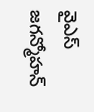వైఎస్ జగన్మోహన్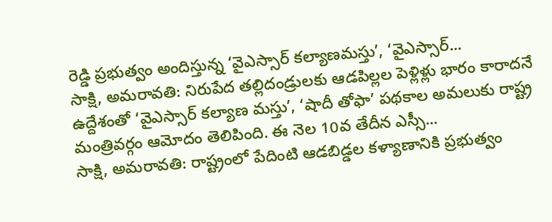రెడ్డి ప్రభుత్వం అందిస్తున్న ‘వైఎస్సార్ కల్యాణమస్తు’, ‘వైఎస్సార్...
సాక్షి, అమరావతి: నిరుపేద తల్లిదండ్రులకు ఆడపిల్లల పెళ్లిళ్లు భారం కారాదనే ఉద్దేశంతో ‘వైఎస్సార్ కల్యాణ మస్తు’, ‘షాదీ తోఫా’ పథకాల అమలుకు రాష్ట్ర మంత్రివర్గం ఆమోదం తెలిపింది. ఈ నెల 10వ తేదీన ఎస్సీ...
సాక్షి, అమరావతి: రాష్ట్రంలో పేదింటి ఆడబిడ్డల కళ్యాణానికి ప్రభుత్వం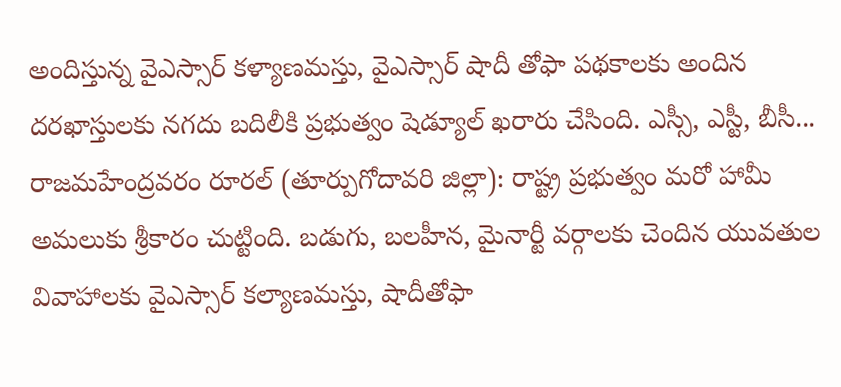అందిస్తున్న వైఎస్సార్ కళ్యాణమస్తు, వైఎస్సార్ షాదీ తోఫా పథకాలకు అందిన దరఖాస్తులకు నగదు బదిలీకి ప్రభుత్వం షెడ్యూల్ ఖరారు చేసింది. ఎస్సీ, ఎస్టీ, బీసీ...
రాజమహేంద్రవరం రూరల్ (తూర్పుగోదావరి జిల్లా): రాష్ట్ర ప్రభుత్వం మరో హామీ అమలుకు శ్రీకారం చుట్టింది. బడుగు, బలహీన, మైనార్టీ వర్గాలకు చెందిన యువతుల వివాహాలకు వైఎస్సార్ కల్యాణమస్తు, షాదీతోఫా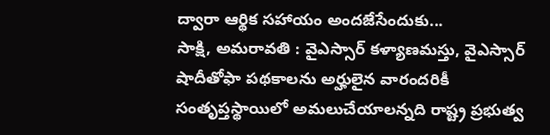ద్వారా ఆర్థిక సహాయం అందజేసేందుకు...
సాక్షి, అమరావతి : వైఎస్సార్ కళ్యాణమస్తు, వైఎస్సార్ షాదీతోఫా పథకాలను అర్హులైన వారందరికీ సంతృప్తస్థాయిలో అమలుచేయాలన్నది రాష్ట్ర ప్రభుత్వ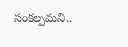సంకల్పమని..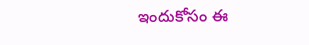ఇందుకోసం ఈ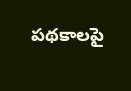పథకాలపై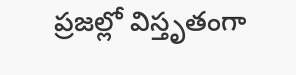ప్రజల్లో విస్తృతంగా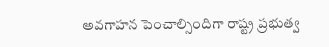అవగాహన పెంచాల్సిందిగా రాష్ట్ర ప్రభుత్వ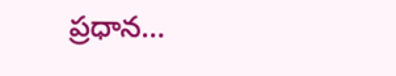ప్రధాన...